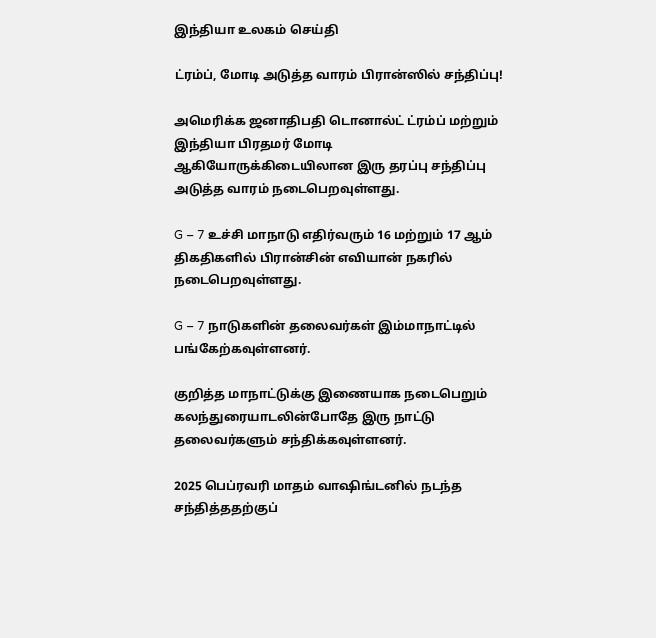இந்தியா உலகம் செய்தி

ட்ரம்ப், மோடி அடுத்த வாரம் பிரான்ஸில் சந்திப்பு!

அமெரிக்க ஜனாதிபதி டொனால்ட் ட்ரம்ப் மற்றும் இந்தியா பிரதமர் மோடி ஆகியோருக்கிடையிலான இரு தரப்பு சந்திப்பு அடுத்த வாரம் நடைபெறவுள்ளது.

G – 7 உச்சி மாநாடு எதிர்வரும் 16 மற்றும் 17 ஆம் திகதிகளில் பிரான்சின் எவியான் நகரில் நடைபெறவுள்ளது.

G – 7 நாடுகளின் தலைவர்கள் இம்மாநாட்டில் பங்கேற்கவுள்ளனர்.

குறித்த மாநாட்டுக்கு இணையாக நடைபெறும் கலந்துரையாடலின்போதே இரு நாட்டு தலைவர்களும் சந்திக்கவுள்ளனர்.

2025 பெப்ரவரி மாதம் வாஷிங்டனில் நடந்த சந்தித்ததற்குப்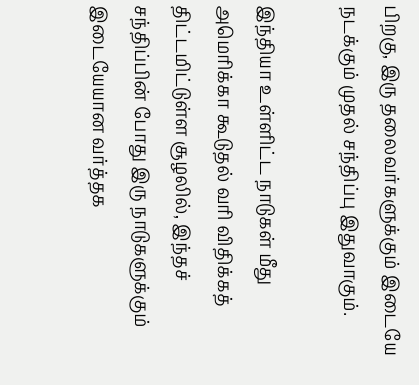பிறகு, இரு தலைவர்களுக்கும் இடையே நடக்கும் முதல் சந்திப்பு இதுவாகும்.

இந்தியா உள்ளிட்ட நாடுகள் மீது அமெரிக்கா கூடுதல் வரி விதிக்கத் திட்டமிட்டுள்ள சூழலில், இந்தச் சந்திப்பின் போது இரு நாடுகளுக்கும் இடையேயான வர்த்தக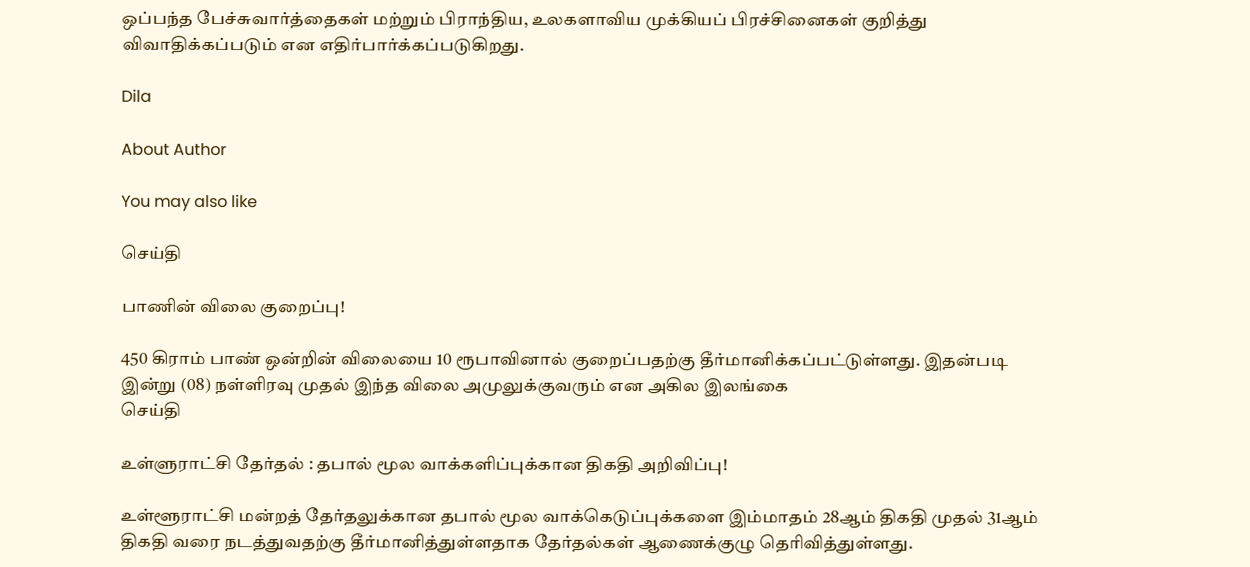ஒப்பந்த பேச்சுவார்த்தைகள் மற்றும் பிராந்திய, உலகளாவிய முக்கியப் பிரச்சினைகள் குறித்து விவாதிக்கப்படும் என எதிர்பார்க்கப்படுகிறது.

Dila

About Author

You may also like

செய்தி

பாணின் விலை குறைப்பு!

450 கிராம் பாண் ஒன்றின் விலையை 10 ரூபாவினால் குறைப்பதற்கு தீர்மானிக்கப்பட்டுள்ளது. இதன்படி   இன்று (08) நள்ளிரவு முதல் இந்த விலை அமுலுக்குவரும் என அகில இலங்கை
செய்தி

உள்ளுராட்சி தேர்தல் : தபால் மூல வாக்களிப்புக்கான திகதி அறிவிப்பு!

உள்ளூராட்சி மன்றத் தேர்தலுக்கான தபால் மூல வாக்கெடுப்புக்களை இம்மாதம் 28ஆம் திகதி முதல் 31ஆம் திகதி வரை நடத்துவதற்கு தீர்மானித்துள்ளதாக தேர்தல்கள் ஆணைக்குழு தெரிவித்துள்ளது.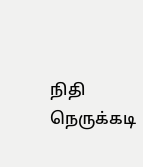நிதி நெருக்கடி